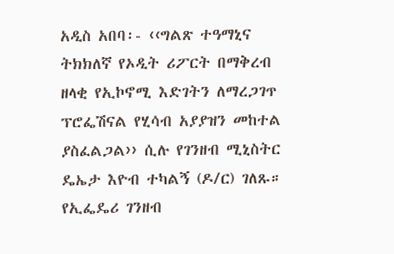አዲስ አበባ፡- ‹‹ግልጽ ተዓማኒና ትክክለኛ የኦዲት ሪፖርት በማቅረብ ዘላቂ የኢኮኖሚ እድገትን ለማረጋገጥ ፕሮፌሽናል የሂሳብ አያያዝን መከተል ያስፈልጋል›› ሲሉ የገንዘብ ሚኒስትር ዴኤታ እዮብ ተካልኝ (ዶ/ር) ገለጹ።
የኢፌዴሪ ገንዘብ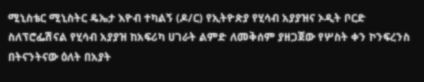ሚኒስቴር ሚኒስትር ዴኤታ እዮብ ተካልኝ (ዶ/ር) የኢትዮጵያ የሂሳብ አያያዝና ኦዲት ቦርድ ስለፕሮፌሽናል የሂሳብ አያያዝ ከአፍሪካ ሀገራት ልምድ ለመቅሰም ያዘጋጀው የሦስት ቀን ኮንፍረንስ በትናንትናው ዕለት በአያት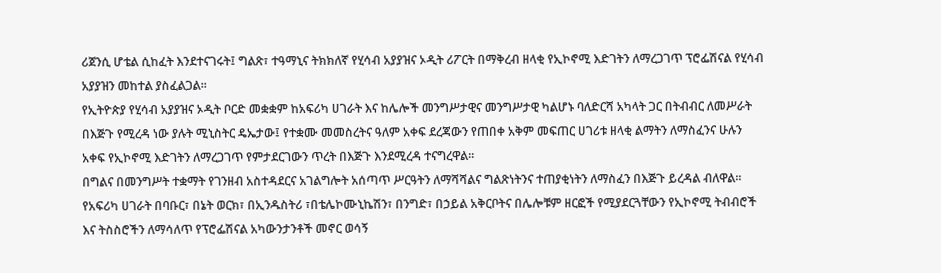ሪጀንሲ ሆቴል ሲከፈት እንደተናገሩት፤ ግልጽ፣ ተዓማኒና ትክክለኛ የሂሳብ አያያዝና ኦዲት ሪፖርት በማቅረብ ዘላቂ የኢኮኖሚ እድገትን ለማረጋገጥ ፕሮፌሽናል የሂሳብ አያያዝን መከተል ያስፈልጋል፡፡
የኢትዮጵያ የሂሳብ አያያዝና ኦዲት ቦርድ መቋቋም ከአፍሪካ ሀገራት እና ከሌሎች መንግሥታዊና መንግሥታዊ ካልሆኑ ባለድርሻ አካላት ጋር በትብብር ለመሥራት በእጅጉ የሚረዳ ነው ያሉት ሚኒስትር ዴኤታው፤ የተቋሙ መመስረትና ዓለም አቀፍ ደረጃውን የጠበቀ አቅም መፍጠር ሀገሪቱ ዘላቂ ልማትን ለማስፈንና ሁሉን አቀፍ የኢኮኖሚ እድገትን ለማረጋገጥ የምታደርገውን ጥረት በእጅጉ እንደሚረዳ ተናግረዋል፡፡
በግልና በመንግሥት ተቋማት የገንዘብ አስተዳደርና አገልግሎት አሰጣጥ ሥርዓትን ለማሻሻልና ግልጽነትንና ተጠያቂነትን ለማስፈን በእጅጉ ይረዳል ብለዋል፡፡
የአፍሪካ ሀገራት በባቡር፣ በኔት ወርክ፣ በኢንዱስትሪ ፣በቴሌኮሙኒኬሽን፣ በንግድ፣ በኃይል አቅርቦትና በሌሎቹም ዘርፎች የሚያደርጓቸውን የኢኮኖሚ ትብብሮች እና ትስስሮችን ለማሳለጥ የፕሮፌሽናል አካውንታንቶች መኖር ወሳኝ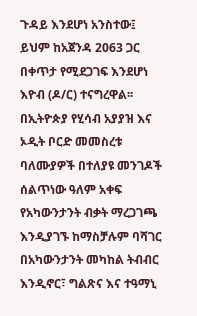ጉዳይ እንደሆነ አንስተው፤ ይህም ከአጀንዳ 2063 ጋር በቀጥታ የሚደጋገፍ እንደሆነ እዮብ (ዶ/ር) ተናግረዋል፡፡
በኢትዮጵያ የሂሳብ አያያዝ እና ኦዲት ቦርድ መመስረቱ ባለሙያዎች በተለያዩ መንገዶች ሰልጥነው ዓለም አቀፍ የአካውንታንት ብቃት ማረጋገጫ እንዲያገኙ ከማስቻሉም ባሻገር በአካውንታንት መካከል ትብብር እንዲኖር፣ ግልጽና እና ተዓማኒ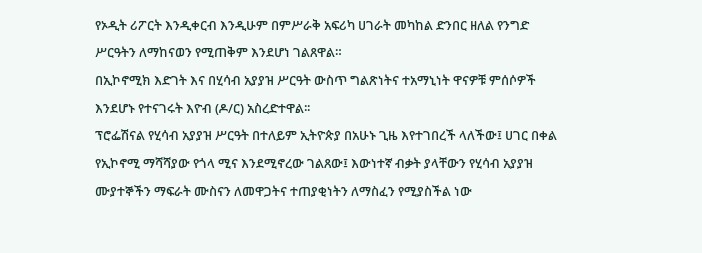የኦዲት ሪፖርት እንዲቀርብ እንዲሁም በምሥራቅ አፍሪካ ሀገራት መካከል ድንበር ዘለል የንግድ ሥርዓትን ለማከናወን የሚጠቅም እንደሆነ ገልጸዋል።
በኢኮኖሚክ እድገት እና በሂሳብ አያያዝ ሥርዓት ውስጥ ግልጽነትና ተአማኒነት ዋናዎቹ ምሰሶዎች እንደሆኑ የተናገሩት እዮብ (ዶ/ር) አስረድተዋል፡፡
ፕሮፌሽናል የሂሳብ አያያዝ ሥርዓት በተለይም ኢትዮጵያ በአሁኑ ጊዜ እየተገበረች ላለችው፤ ሀገር በቀል የኢኮኖሚ ማሻሻያው የጎላ ሚና እንደሚኖረው ገልጸው፤ እውነተኛ ብቃት ያላቸውን የሂሳብ አያያዝ ሙያተኞችን ማፍራት ሙስናን ለመዋጋትና ተጠያቂነትን ለማስፈን የሚያስችል ነው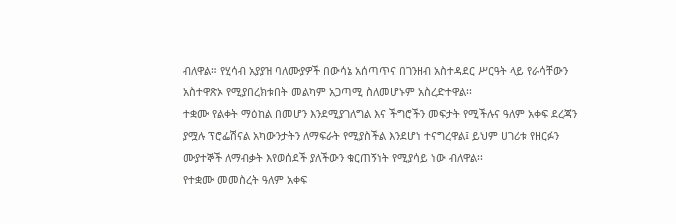ብለዋል። የሂሳብ አያያዝ ባለሙያዎች በውሳኔ አሰጣጥና በገንዘብ አስተዳደር ሥርዓት ላይ የራሳቸውን አስተዋጽኦ የሚያበረክቱበት መልካም አጋጣሚ ስለመሆኑም አስረድተዋል፡፡
ተቋሙ የልቀት ማዕከል በመሆን እንደሚያገለግል እና ችግሮችን መፍታት የሚችሉና ዓለም አቀፍ ደረጃን ያሟሉ ፕሮፌሽናል አካውንታትን ለማፍራት የሚያስችል እንደሆነ ተናግረዋል፤ ይህም ሀገሪቱ የዘርፉን ሙያተኞች ለማብቃት እየወሰደች ያለችውን ቁርጠኝነት የሚያሳይ ነው ብለዋል፡፡
የተቋሙ መመስረት ዓለም አቀፍ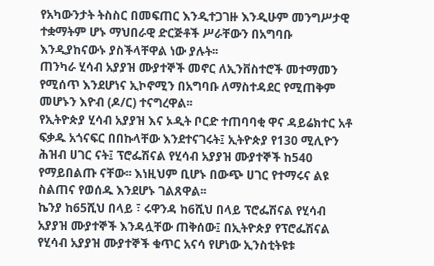የአካውንታት ትስስር በመፍጠር እንዲተጋገዙ እንዲሁም መንግሥታዊ ተቋማትም ሆኑ ማህበራዊ ድርጅቶች ሥራቸውን በአግባቡ እንዲያከናውኑ ያስችላቸዋል ነው ያሉት፡፡
ጠንካራ ሂሳብ አያያዝ ሙያተኞች መኖር ለኢንቨስተሮች መተማመን የሚሰጥ እንደሆነና ኢኮኖሚን በአግባቡ ለማስተዳደር የሚጠቅም መሆኑን እዮብ (ዶ/ር) ተናግረዋል፡፡
የኢትዮጵያ ሂሳብ አያያዝ እና ኦዲት ቦርድ ተጠባባቂ ዋና ዳይሬክተር አቶ ፍቃዱ አጎናፍር በበኩላቸው እንደተናገሩት፤ ኢትዮጵያ የ130 ሚሊዮን ሕዝብ ሀገር ናት፤ ፕሮፌሽናል የሂሳብ አያያዝ ሙያተኞች ከ540 የማይበልጡ ናቸው፡፡ እነዚህም ቢሆኑ በውጭ ሀገር የተማሩና ልዩ ስልጠና የወሰዱ እንደሆኑ ገልጸዋል፡፡
ኬንያ ከ65ሺህ በላይ ፣ ሩዋንዳ ከ6ሺህ በላይ ፕሮፌሽናል የሂሳብ አያያዝ ሙያተኞች እንዳሏቸው ጠቅሰው፤ በኢትዮጵያ የፕሮፌሽናል የሂሳብ አያያዝ ሙያተኞች ቁጥር አናሳ የሆነው ኢንስቲትዩቱ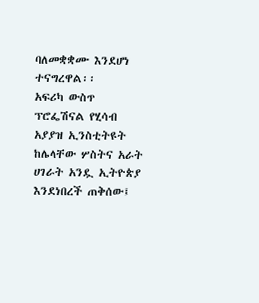ባለመቋቋሙ እንደሆነ ተናግረዋል፡፡
አፍሪካ ውስጥ ፕሮፌሽናል የሂሳብ አያያዝ ኢንስቲትዩት ከሌላቸው ሦስትና አራት ሀገራት አንዷ ኢትዮጵያ እንደነበረች ጠቅሰው፤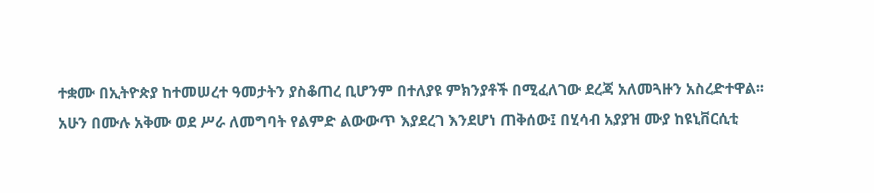ተቋሙ በኢትዮጵያ ከተመሠረተ ዓመታትን ያስቆጠረ ቢሆንም በተለያዩ ምክንያቶች በሚፈለገው ደረጃ አለመጓዙን አስረድተዋል፡፡
አሁን በሙሉ አቅሙ ወደ ሥራ ለመግባት የልምድ ልውውጥ እያደረገ እንደሆነ ጠቅሰው፤ በሂሳብ አያያዝ ሙያ ከዩኒቨርሲቲ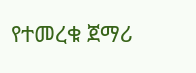የተመረቁ ጀማሪ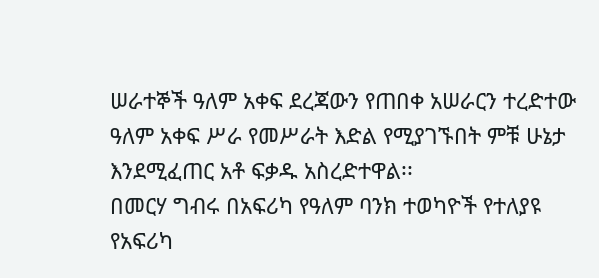ሠራተኞች ዓለም አቀፍ ደረጃውን የጠበቀ አሠራርን ተረድተው ዓለም አቀፍ ሥራ የመሥራት እድል የሚያገኙበት ምቹ ሁኔታ እንደሚፈጠር አቶ ፍቃዱ አስረድተዋል፡፡
በመርሃ ግብሩ በአፍሪካ የዓለም ባንክ ተወካዮች የተለያዩ የአፍሪካ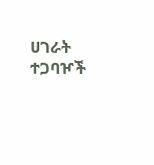ሀገራት ተጋባዦች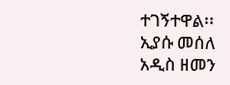ተገኝተዋል፡፡
ኢያሱ መሰለ
አዲስ ዘመን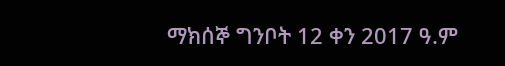ማክሰኞ ግንቦት 12 ቀን 2017 ዓ.ም